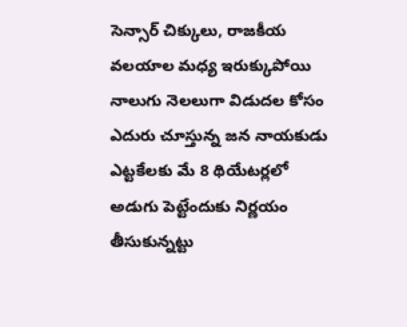సెన్సార్ చిక్కులు, రాజకీయ వలయాల మధ్య ఇరుక్కుపోయి నాలుగు నెలలుగా విడుదల కోసం ఎదురు చూస్తున్న జన నాయకుడు ఎట్టకేలకు మే 8 థియేటర్లలో అడుగు పెట్టేందుకు నిర్ణయం తీసుకున్నట్టు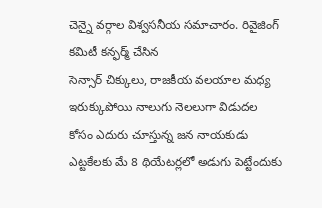చెన్నై వర్గాల విశ్వసనీయ సమాచారం. రివైజింగ్ కమిటీ కన్ఫర్మ్ చేసిన
సెన్సార్ చిక్కులు, రాజకీయ వలయాల మధ్య ఇరుక్కుపోయి నాలుగు నెలలుగా విడుదల కోసం ఎదురు చూస్తున్న జన నాయకుడు ఎట్టకేలకు మే 8 థియేటర్లలో అడుగు పెట్టేందుకు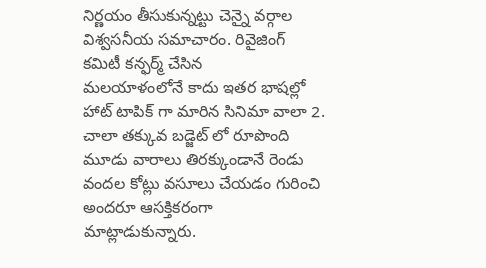నిర్ణయం తీసుకున్నట్టు చెన్నై వర్గాల విశ్వసనీయ సమాచారం. రివైజింగ్ కమిటీ కన్ఫర్మ్ చేసిన
మలయాళంలోనే కాదు ఇతర భాషల్లో హాట్ టాపిక్ గా మారిన సినిమా వాలా 2. చాలా తక్కువ బడ్జెట్ లో రూపొంది మూడు వారాలు తిరక్కుండానే రెండు వందల కోట్లు వసూలు చేయడం గురించి అందరూ ఆసక్తికరంగా మాట్లాడుకున్నారు.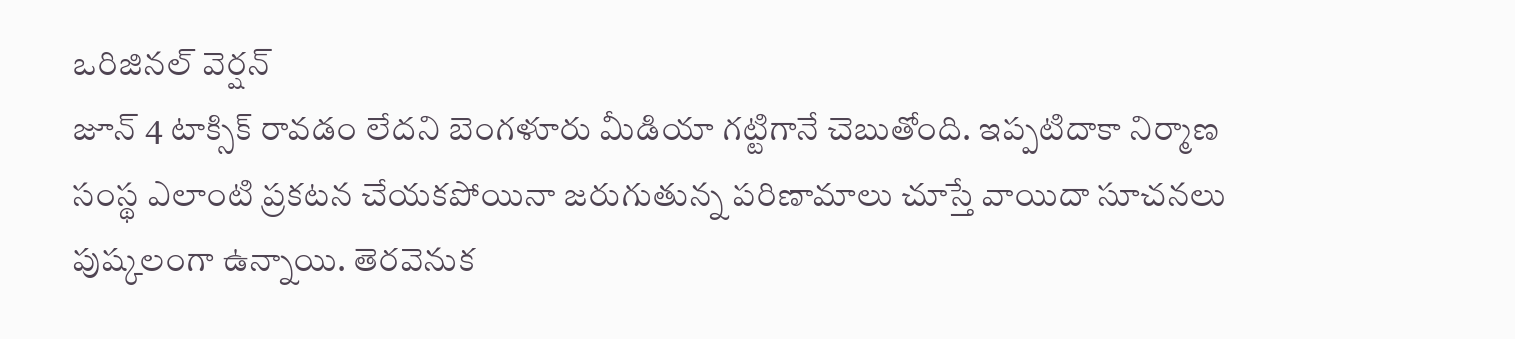ఒరిజినల్ వెర్షన్
జూన్ 4 టాక్సిక్ రావడం లేదని బెంగళూరు మీడియా గట్టిగానే చెబుతోంది. ఇప్పటిదాకా నిర్మాణ సంస్థ ఎలాంటి ప్రకటన చేయకపోయినా జరుగుతున్న పరిణామాలు చూస్తే వాయిదా సూచనలు పుష్కలంగా ఉన్నాయి. తెరవెనుక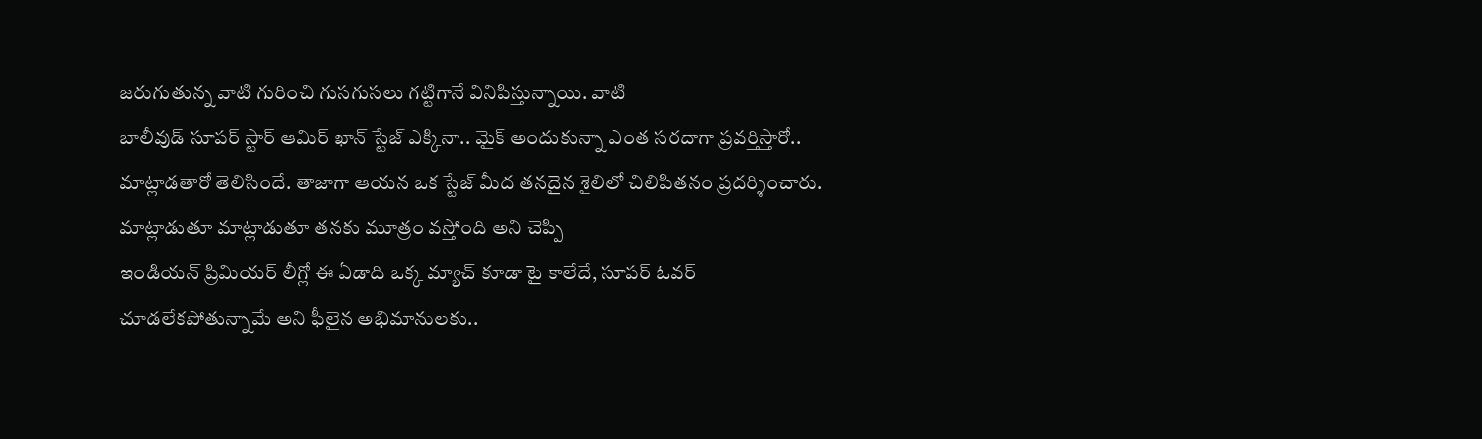జరుగుతున్న వాటి గురించి గుసగుసలు గట్టిగానే వినిపిస్తున్నాయి. వాటి
బాలీవుడ్ సూపర్ స్టార్ ఆమిర్ ఖాన్ స్టేజ్ ఎక్కినా.. మైక్ అందుకున్నా ఎంత సరదాగా ప్రవర్తిస్తారో.. మాట్లాడతారో తెలిసిందే. తాజాగా ఆయన ఒక స్టేజ్ మీద తనదైన శైలిలో చిలిపితనం ప్రదర్శించారు. మాట్లాడుతూ మాట్లాడుతూ తనకు మూత్రం వస్తోంది అని చెప్పి
ఇండియన్ ప్రిమియర్ లీగ్లో ఈ ఏడాది ఒక్క మ్యాచ్ కూడా టై కాలేదే, సూపర్ ఓవర్ చూడలేకపోతున్నామే అని ఫీలైన అభిమానులకు..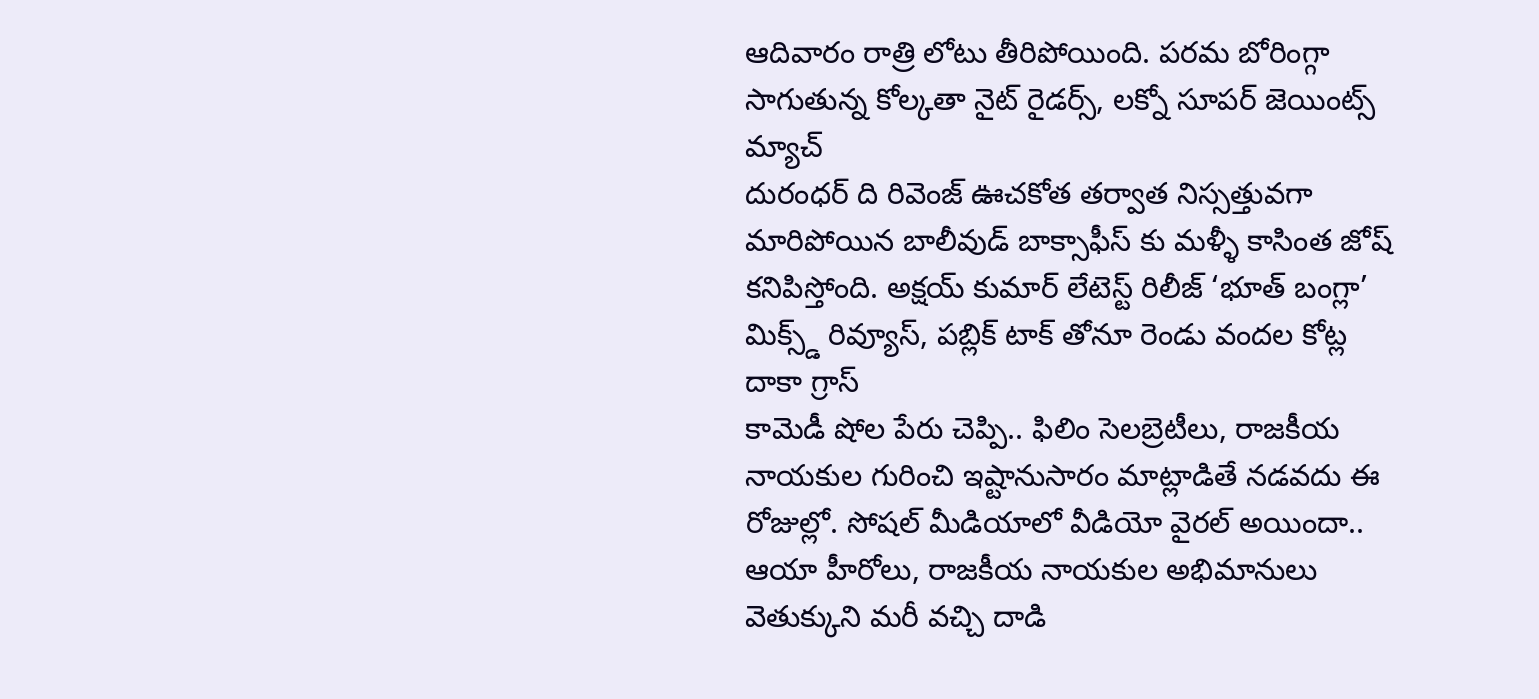ఆదివారం రాత్రి లోటు తీరిపోయింది. పరమ బోరింగ్గా సాగుతున్న కోల్కతా నైట్ రైడర్స్, లక్నో సూపర్ జెయింట్స్ మ్యాచ్
దురంధర్ ది రివెంజ్ ఊచకోత తర్వాత నిస్సత్తువగా మారిపోయిన బాలీవుడ్ బాక్సాఫీస్ కు మళ్ళీ కాసింత జోష్ కనిపిస్తోంది. అక్షయ్ కుమార్ లేటెస్ట్ రిలీజ్ ‘భూత్ బంగ్లా’ మిక్స్డ్ రివ్యూస్, పబ్లిక్ టాక్ తోనూ రెండు వందల కోట్ల దాకా గ్రాస్
కామెడీ షోల పేరు చెప్పి.. ఫిలిం సెలబ్రెటీలు, రాజకీయ నాయకుల గురించి ఇష్టానుసారం మాట్లాడితే నడవదు ఈ రోజుల్లో. సోషల్ మీడియాలో వీడియో వైరల్ అయిందా.. ఆయా హీరోలు, రాజకీయ నాయకుల అభిమానులు వెతుక్కుని మరీ వచ్చి దాడి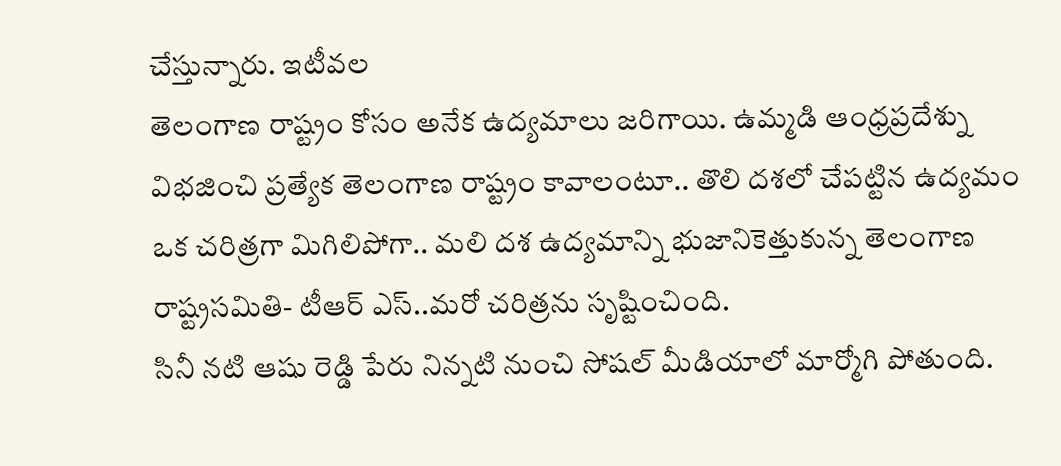చేస్తున్నారు. ఇటీవల
తెలంగాణ రాష్ట్రం కోసం అనేక ఉద్యమాలు జరిగాయి. ఉమ్మడి ఆంధ్రప్రదేశ్ను విభజించి ప్రత్యేక తెలంగాణ రాష్ట్రం కావాలంటూ.. తొలి దశలో చేపట్టిన ఉద్యమం ఒక చరిత్రగా మిగిలిపోగా.. మలి దశ ఉద్యమాన్ని భుజానికెత్తుకున్న తెలంగాణ రాష్ట్రసమితి- టీఆర్ ఎస్..మరో చరిత్రను సృష్టించింది.
సినీ నటి ఆషు రెడ్డి పేరు నిన్నటి నుంచి సోషల్ మీడియాలో మార్మోగి పోతుంది.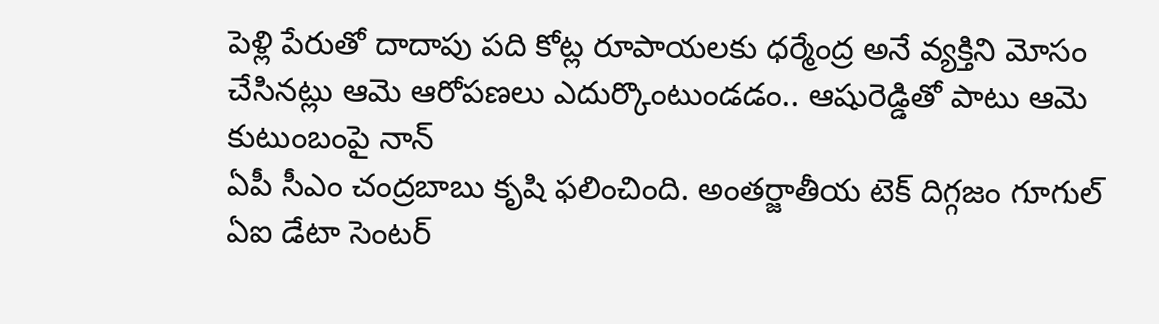పెళ్లి పేరుతో దాదాపు పది కోట్ల రూపాయలకు ధర్మేంద్ర అనే వ్యక్తిని మోసం చేసినట్లు ఆమె ఆరోపణలు ఎదుర్కొంటుండడం.. ఆషురెడ్డితో పాటు ఆమె కుటుంబంపై నాన్
ఏపీ సీఎం చంద్రబాబు కృషి ఫలించింది. అంతర్జాతీయ టెక్ దిగ్గజం గూగుల్ ఏఐ డేటా సెంటర్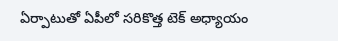ఏర్పాటుతో ఏపీలో సరికొత్త టెక్ అధ్యాయం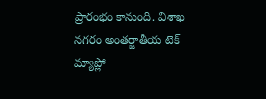ప్రారంభం కానుంది. విశాఖ నగరం అంతర్జాతీయ టెక్ మ్యాప్లో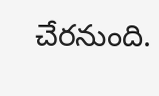చేరనుంది.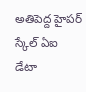అతిపెద్ద హైపర్ స్కేల్ ఏఐ డేటా